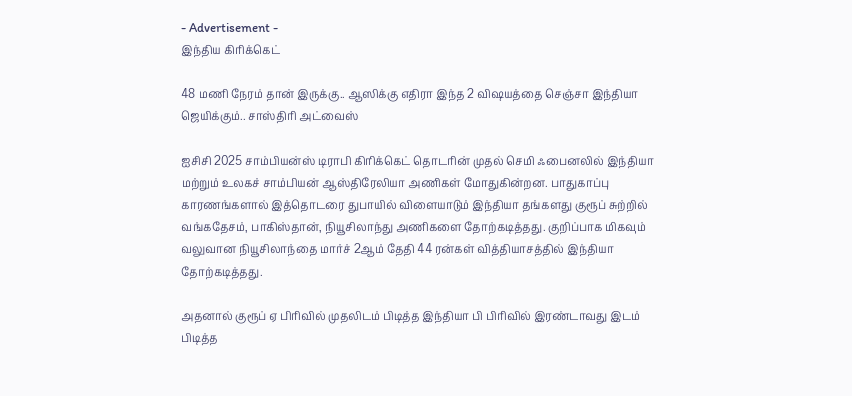- Advertisement -
இந்திய கிரிக்கெட்

48 மணி நேரம் தான் இருக்கு.. ஆஸிக்கு எதிரா இந்த 2 விஷயத்தை செஞ்சா இந்தியா ஜெயிக்கும்.. சாஸ்திரி அட்வைஸ்

ஐசிசி 2025 சாம்பியன்ஸ் டிராபி கிரிக்கெட் தொடரின் முதல் செமி ஃபைனலில் இந்தியா மற்றும் உலகச் சாம்பியன் ஆஸ்திரேலியா அணிகள் மோதுகின்றன. பாதுகாப்பு காரணங்களால் இத்தொடரை துபாயில் விளையாடும் இந்தியா தங்களது குரூப் சுற்றில் வங்கதேசம், பாகிஸ்தான், நியூசிலாந்து அணிகளை தோற்கடித்தது. குறிப்பாக மிகவும் வலுவான நியூசிலாந்தை மார்ச் 2ஆம் தேதி 44 ரன்கள் வித்தியாசத்தில் இந்தியா தோற்கடித்தது.

அதனால் குரூப் ஏ பிரிவில் முதலிடம் பிடித்த இந்தியா பி பிரிவில் இரண்டாவது இடம் பிடித்த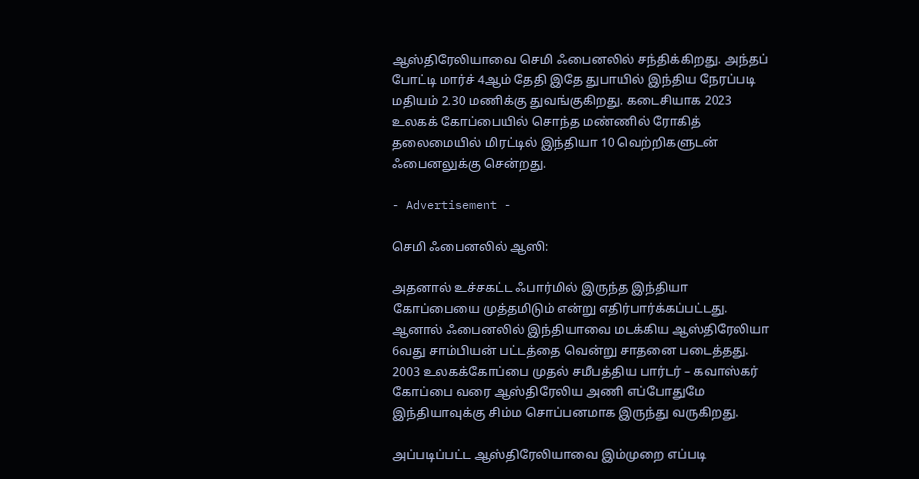ஆஸ்திரேலியாவை செமி ஃபைனலில் சந்திக்கிறது. அந்தப் போட்டி மார்ச் 4ஆம் தேதி இதே துபாயில் இந்திய நேரப்படி மதியம் 2.30 மணிக்கு துவங்குகிறது. கடைசியாக 2023 உலகக் கோப்பையில் சொந்த மண்ணில் ரோகித் தலைமையில் மிரட்டில் இந்தியா 10 வெற்றிகளுடன் ஃபைனலுக்கு சென்றது.

- Advertisement -

செமி ஃபைனலில் ஆஸி:

அதனால் உச்சகட்ட ஃபார்மில் இருந்த இந்தியா கோப்பையை முத்தமிடும் என்று எதிர்பார்க்கப்பட்டது. ஆனால் ஃபைனலில் இந்தியாவை மடக்கிய ஆஸ்திரேலியா 6வது சாம்பியன் பட்டத்தை வென்று சாதனை படைத்தது. 2003 உலகக்கோப்பை முதல் சமீபத்திய பார்டர் – கவாஸ்கர் கோப்பை வரை ஆஸ்திரேலிய அணி எப்போதுமே இந்தியாவுக்கு சிம்ம சொப்பனமாக இருந்து வருகிறது.

அப்படிப்பட்ட ஆஸ்திரேலியாவை இம்முறை எப்படி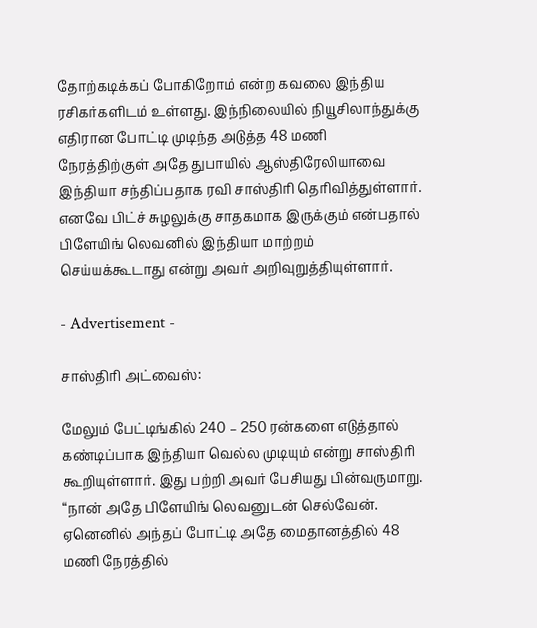தோற்கடிக்கப் போகிறோம் என்ற கவலை இந்திய ரசிகர்களிடம் உள்ளது. இந்நிலையில் நியூசிலாந்துக்கு எதிரான போட்டி முடிந்த அடுத்த 48 மணி நேரத்திற்குள் அதே துபாயில் ஆஸ்திரேலியாவை இந்தியா சந்திப்பதாக ரவி சாஸ்திரி தெரிவித்துள்ளார். எனவே பிட்ச் சுழலுக்கு சாதகமாக இருக்கும் என்பதால் பிளேயிங் லெவனில் இந்தியா மாற்றம் செய்யக்கூடாது என்று அவர் அறிவுறுத்தியுள்ளார்.

- Advertisement -

சாஸ்திரி அட்வைஸ்:

மேலும் பேட்டிங்கில் 240 – 250 ரன்களை எடுத்தால் கண்டிப்பாக இந்தியா வெல்ல முடியும் என்று சாஸ்திரி கூறியுள்ளார். இது பற்றி அவர் பேசியது பின்வருமாறு. “நான் அதே பிளேயிங் லெவனுடன் செல்வேன். ஏனெனில் அந்தப் போட்டி அதே மைதானத்தில் 48 மணி நேரத்தில்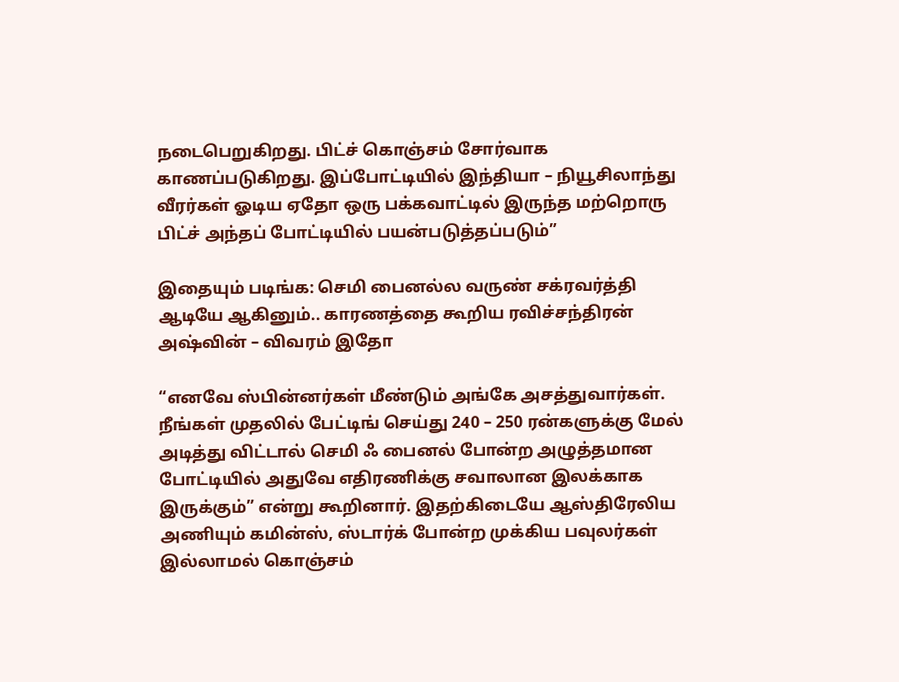நடைபெறுகிறது. பிட்ச் கொஞ்சம் சோர்வாக காணப்படுகிறது. இப்போட்டியில் இந்தியா – நியூசிலாந்து வீரர்கள் ஓடிய ஏதோ ஒரு பக்கவாட்டில் இருந்த மற்றொரு பிட்ச் அந்தப் போட்டியில் பயன்படுத்தப்படும்”

இதையும் படிங்க: செமி பைனல்ல வருண் சக்ரவர்த்தி ஆடியே ஆகினும்.. காரணத்தை கூறிய ரவிச்சந்திரன் அஷ்வின் – விவரம் இதோ

“எனவே ஸ்பின்னர்கள் மீண்டும் அங்கே அசத்துவார்கள். நீங்கள் முதலில் பேட்டிங் செய்து 240 – 250 ரன்களுக்கு மேல் அடித்து விட்டால் செமி ஃ பைனல் போன்ற அழுத்தமான போட்டியில் அதுவே எதிரணிக்கு சவாலான இலக்காக இருக்கும்” என்று கூறினார். இதற்கிடையே ஆஸ்திரேலிய அணியும் கமின்ஸ், ஸ்டார்க் போன்ற முக்கிய பவுலர்கள் இல்லாமல் கொஞ்சம்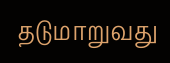தடுமாறுவது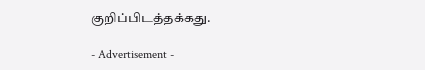குறிப்பிடத்தக்கது.

- Advertisement -